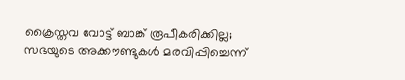ക്രൈസ്തവ വോട്ട് ബാങ്ക് രൂപീകരിക്കില്ല; സഭയുടെ അക്കൗണ്ടുകൾ മരവിപ്പിച്ചെന്ന്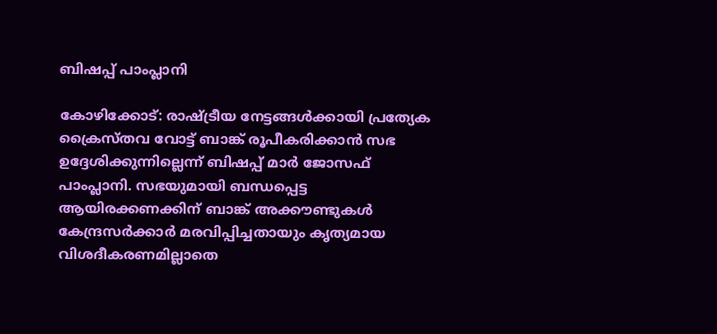ബിഷപ്പ് പാംപ്ലാനി

കോഴിക്കോട്: രാഷ്ട്രീയ നേട്ടങ്ങൾക്കായി പ്രത്യേക ക്രൈസ്തവ വോട്ട് ബാങ്ക് രൂപീകരിക്കാൻ സഭ ഉദ്ദേശിക്കുന്നില്ലെന്ന് ബിഷപ്പ് മാർ ജോസഫ് പാംപ്ലാനി. സഭയുമായി ബന്ധപ്പെട്ട ആയിരക്കണക്കിന് ബാങ്ക് അക്കൗണ്ടുകൾ കേന്ദ്രസർക്കാർ മരവിപ്പിച്ചതായും കൃത്യമായ വിശദീകരണമില്ലാതെ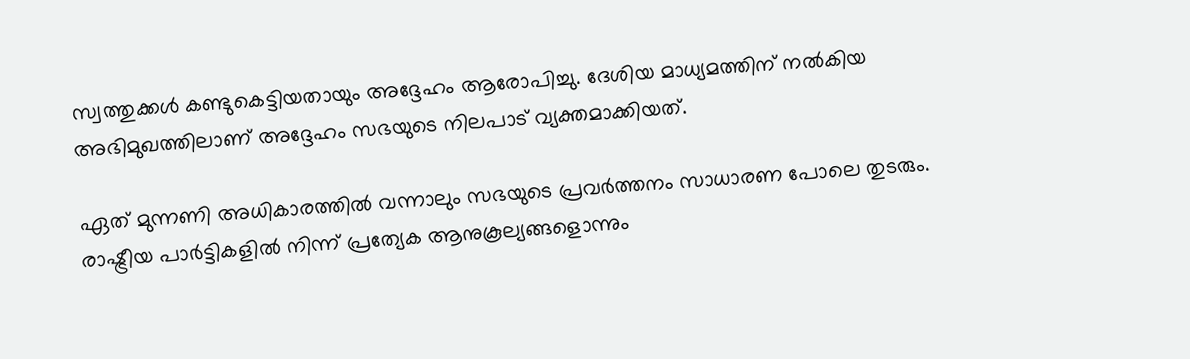സ്വത്തുക്കൾ കണ്ടുകെട്ടിയതായും അദ്ദേഹം ആരോപിച്ചു. ദേശിയ മാധ‍്യമത്തിന് നൽകിയ അഭിമുഖത്തിലാണ് അദ്ദേഹം സഭയുടെ നിലപാട് വ്യക്തമാക്കിയത്.

ഏത് മുന്നണി അധികാരത്തിൽ വന്നാലും സഭയുടെ പ്രവർത്തനം സാധാരണ പോലെ തുടരും. രാഷ്ട്രീയ പാർട്ടികളിൽ നിന്ന് പ്രത്യേക ആനുകൂല്യങ്ങളൊന്നും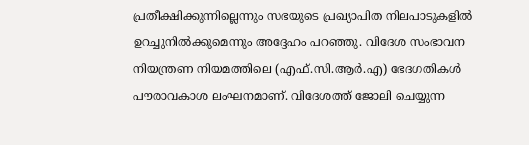പ്രതീക്ഷിക്കുന്നില്ലെന്നും സഭയുടെ പ്രഖ്യാപിത നിലപാടുകളിൽ ഉറച്ചുനിൽക്കുമെന്നും അദ്ദേഹം പറഞ്ഞു. വിദേശ സംഭാവന നിയന്ത്രണ നിയമത്തിലെ (എഫ്.സി.ആർ.എ) ഭേദഗതികൾ പൗരാവകാശ ലംഘനമാണ്. വിദേശത്ത് ജോലി ചെയ്യുന്ന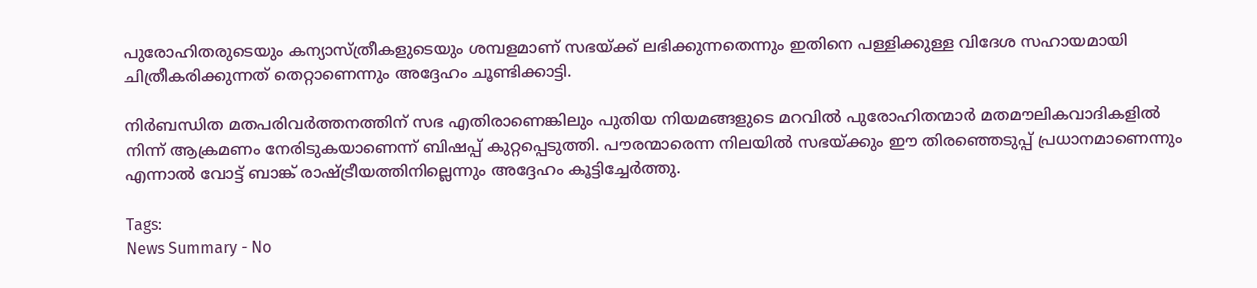പുരോഹിതരുടെയും കന്യാസ്ത്രീകളുടെയും ശമ്പളമാണ് സഭയ്ക്ക് ലഭിക്കുന്നതെന്നും ഇതിനെ പള്ളിക്കുള്ള വിദേശ സഹായമായി ചിത്രീകരിക്കുന്നത് തെറ്റാണെന്നും അദ്ദേഹം ചൂണ്ടിക്കാട്ടി.

നിർബന്ധിത മതപരിവർത്തനത്തിന് സഭ എതിരാണെങ്കിലും പുതിയ നിയമങ്ങളുടെ മറവിൽ പുരോഹിതന്മാർ മതമൗലികവാദികളിൽ നിന്ന് ആക്രമണം നേരിടുകയാണെന്ന് ബിഷപ്പ് കുറ്റപ്പെടുത്തി. പൗരന്മാരെന്ന നിലയിൽ സഭയ്ക്കും ഈ തിരഞ്ഞെടുപ്പ് പ്രധാനമാണെന്നും എന്നാൽ വോട്ട് ബാങ്ക് രാഷ്ട്രീയത്തിനില്ലെന്നും അദ്ദേഹം കൂട്ടിച്ചേർത്തു.

Tags:
News Summary - No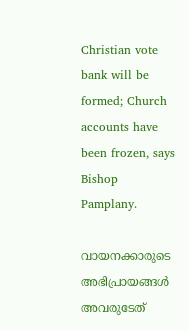Christian vote bank will be formed; Church accounts have been frozen, says Bishop Pamplany.

വായനക്കാരുടെ അഭിപ്രായങ്ങള്‍ അവരുടേത്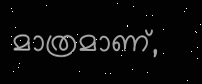മാത്രമാണ്,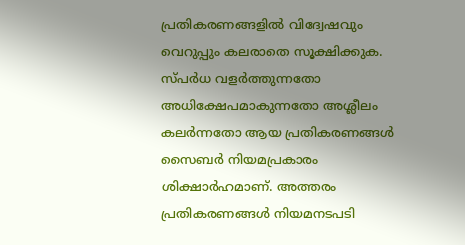പ്രതികരണങ്ങളിൽ വിദ്വേഷവും വെറുപ്പും കലരാതെ സൂക്ഷിക്കുക. സ്പർധ വളർത്തുന്നതോ അധിക്ഷേപമാകുന്നതോ അശ്ലീലം കലർന്നതോ ആയ പ്രതികരണങ്ങൾ സൈബർ നിയമപ്രകാരം ശിക്ഷാർഹമാണ്. അത്തരം പ്രതികരണങ്ങൾ നിയമനടപടി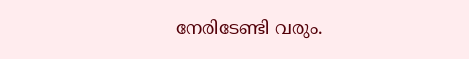നേരിടേണ്ടി വരും.